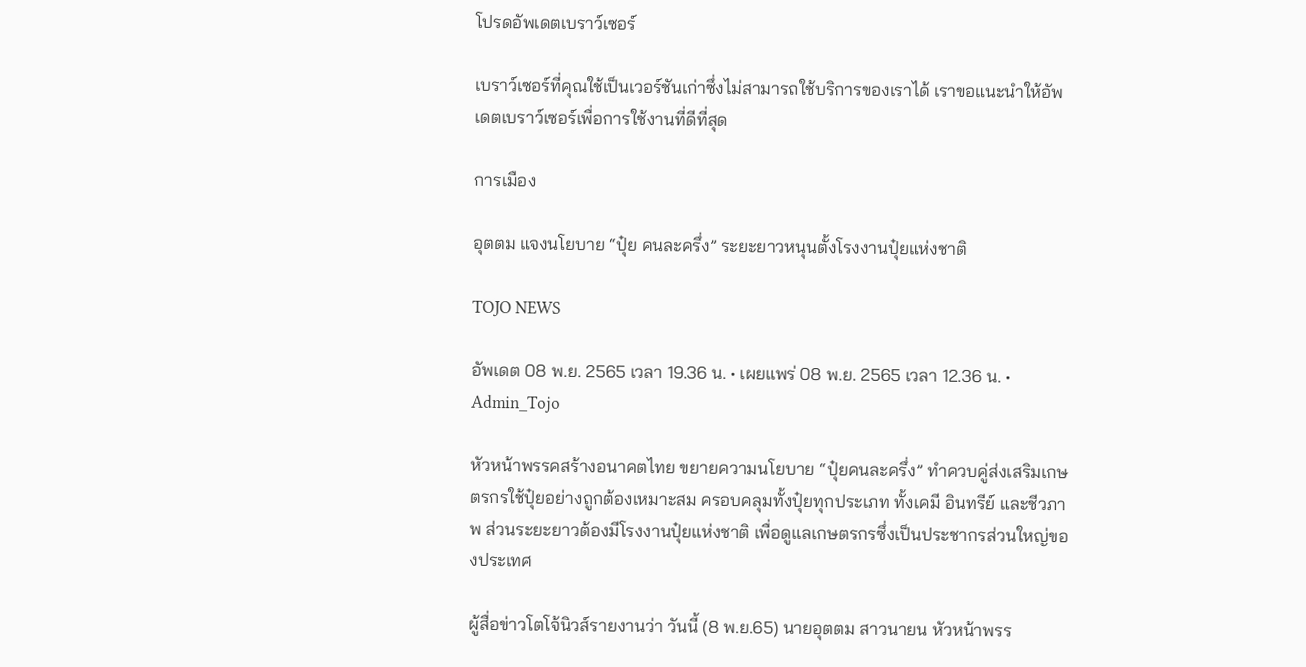โปรดอัพเดตเบราว์เซอร์

เบราว์เซอร์ที่คุณใช้เป็นเวอร์ชันเก่าซึ่งไม่สามารถใช้บริการของเราได้ เราขอแนะนำให้อัพเดตเบราว์เซอร์เพื่อการใช้งานที่ดีที่สุด

การเมือง

อุตตม แจงนโยบาย “ปุ๋ย คนละครึ่ง” ระยะยาวหนุนตั้งโรงงานปุ๋ยแห่งชาติ

TOJO NEWS

อัพเดต 08 พ.ย. 2565 เวลา 19.36 น. • เผยแพร่ 08 พ.ย. 2565 เวลา 12.36 น. • Admin_Tojo

หัวหน้าพรรคสร้างอนาคตไทย ขยายความนโยบาย “ปุ๋ยคนละครึ่ง” ทำควบคู่ส่งเสริมเกษตรกรใช้ปุ๋ยอย่างถูกต้องเหมาะสม ครอบคลุมทั้งปุ๋ยทุกประเภท ทั้งเคมี อินทรีย์ และชีวภาพ ส่วนระยะยาวต้องมีโรงงานปุ๋ยแห่งชาติ เพื่อดูแลเกษตรกรซึ่งเป็นประชากรส่วนใหญ่ของประเทศ

ผู้สื่อข่าวโตโจ้นิวส์รายงานว่า วันนี้ (8 พ.ย.65) นายอุตตม สาวนายน หัวหน้าพรร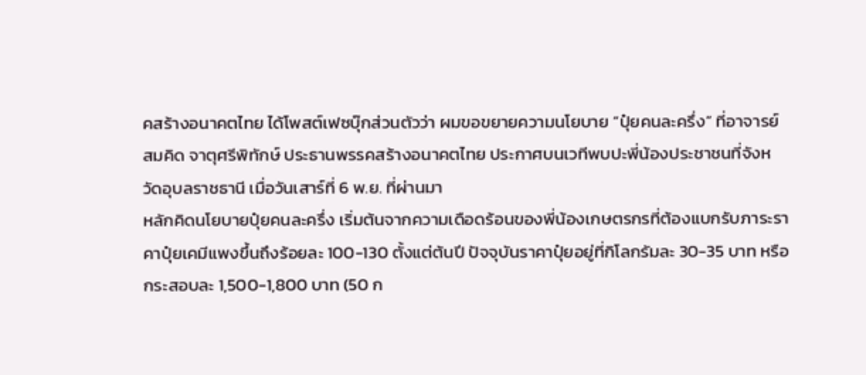คสร้างอนาคตไทย ได้โพสต์เฟซบุ๊กส่วนตัวว่า ผมขอขยายความนโยบาย “ปุ๋ยคนละครึ่ง” ที่อาจารย์สมคิด จาตุศรีพิทักษ์ ประธานพรรคสร้างอนาคตไทย ประกาศบนเวทีพบปะพี่น้องประชาชนที่จังหวัดอุบลราชธานี เมื่อวันเสาร์ที่ 6 พ.ย. ที่ผ่านมา
หลักคิดนโยบายปุ๋ยคนละครึ่ง เริ่มต้นจากความเดือดร้อนของพี่น้องเกษตรกรที่ต้องแบกรับภาระราคาปุ๋ยเคมีแพงขึ้นถึงร้อยละ 100-130 ตั้งแต่ต้นปี ปัจจุบันราคาปุ๋ยอยู่ที่กิโลกรัมละ 30-35 บาท หรือกระสอบละ 1,500-1,800 บาท (50 ก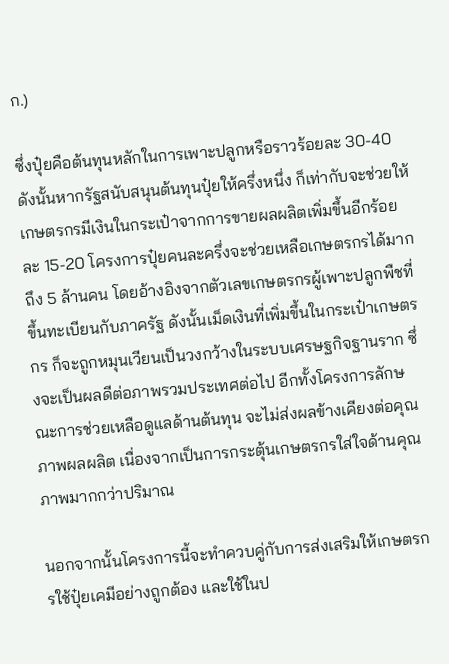ก.)

ซึ่งปุ๋ยคือต้นทุนหลักในการเพาะปลูกหรือราวร้อยละ 30-40 ดังนั้นหากรัฐสนับสนุนต้นทุนปุ๋ยให้ครึ่งหนึ่ง ก็เท่ากับจะช่วยให้เกษตรกรมีเงินในกระเป๋าจากการขายผลผลิตเพิ่มขึ้นอีกร้อยละ 15-20 โครงการปุ๋ยคนละครึ่งจะช่วยเหลือเกษตรกรได้มากถึง 5 ล้านคน โดยอ้างอิงจากตัวเลขเกษตรกรผู้เพาะปลูกพืชที่ขึ้นทะเบียนกับภาครัฐ ดังนั้นเม็ดเงินที่เพิ่มขึ้นในกระเป๋าเกษตรกร ก็จะถูกหมุนเวียนเป็นวงกว้างในระบบเศรษฐกิจฐานราก ซึ่งจะเป็นผลดีต่อภาพรวมประเทศต่อไป อีกทั้งโครงการลักษณะการช่วยเหลือดูแลด้านต้นทุน จะไม่ส่งผลข้างเคียงต่อคุณภาพผลผลิต เนื่องจากเป็นการกระตุ้นเกษตรกรใส่ใจด้านคุณภาพมากกว่าปริมาณ

นอกจากนั้นโครงการนี้จะทำควบคู่กับการส่งเสริมให้เกษตรกรใช้ปุ๋ยเคมีอย่างถูกต้อง และใช้ในป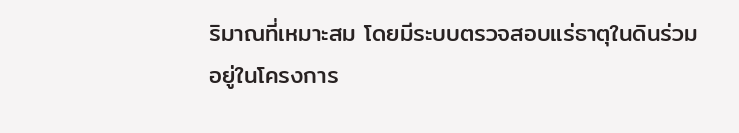ริมาณที่เหมาะสม โดยมีระบบตรวจสอบแร่ธาตุในดินร่วมอยู่ในโครงการ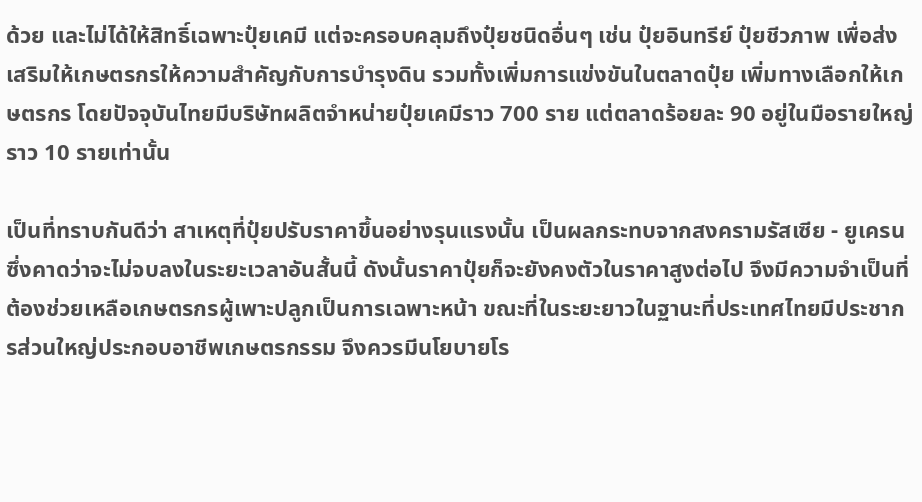ด้วย และไม่ได้ให้สิทธิ์เฉพาะปุ๋ยเคมี แต่จะครอบคลุมถึงปุ๋ยชนิดอื่นๆ เช่น ปุ๋ยอินทรีย์ ปุ๋ยชีวภาพ เพื่อส่งเสริมให้เกษตรกรให้ความสำคัญกับการบำรุงดิน รวมทั้งเพิ่มการแข่งขันในตลาดปุ๋ย เพิ่มทางเลือกให้เกษตรกร โดยปัจจุบันไทยมีบริษัทผลิตจำหน่ายปุ๋ยเคมีราว 700 ราย แต่ตลาดร้อยละ 90 อยู่ในมือรายใหญ่ราว 10 รายเท่านั้น

เป็นที่ทราบกันดีว่า สาเหตุที่ปุ๋ยปรับราคาขึ้นอย่างรุนแรงนั้น เป็นผลกระทบจากสงครามรัสเซีย - ยูเครน ซึ่งคาดว่าจะไม่จบลงในระยะเวลาอันสั้นนี้ ดังนั้นราคาปุ๋ยก็จะยังคงตัวในราคาสูงต่อไป จึงมีความจำเป็นที่ต้องช่วยเหลือเกษตรกรผู้เพาะปลูกเป็นการเฉพาะหน้า ขณะที่ในระยะยาวในฐานะที่ประเทศไทยมีประชากรส่วนใหญ่ประกอบอาชีพเกษตรกรรม จึงควรมีนโยบายโร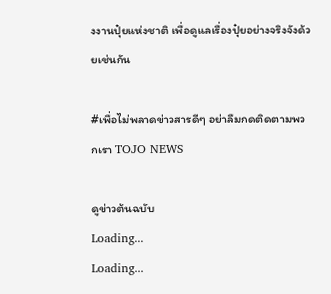งงานปุ๋ยแห่งชาติ เพื่อดูแลเรื่องปุ๋ยอย่างจริงจังด้วยเช่นกัน

#เพื่อไม่พลาดข่าวสารดีๆ อย่าลืมกดติดตามพวกเรา TOJO NEWS

ดูข่าวต้นฉบับ
Loading...
Loading...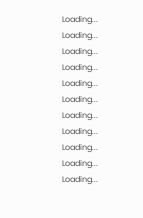Loading...
Loading...
Loading...
Loading...
Loading...
Loading...
Loading...
Loading...
Loading...
Loading...
Loading...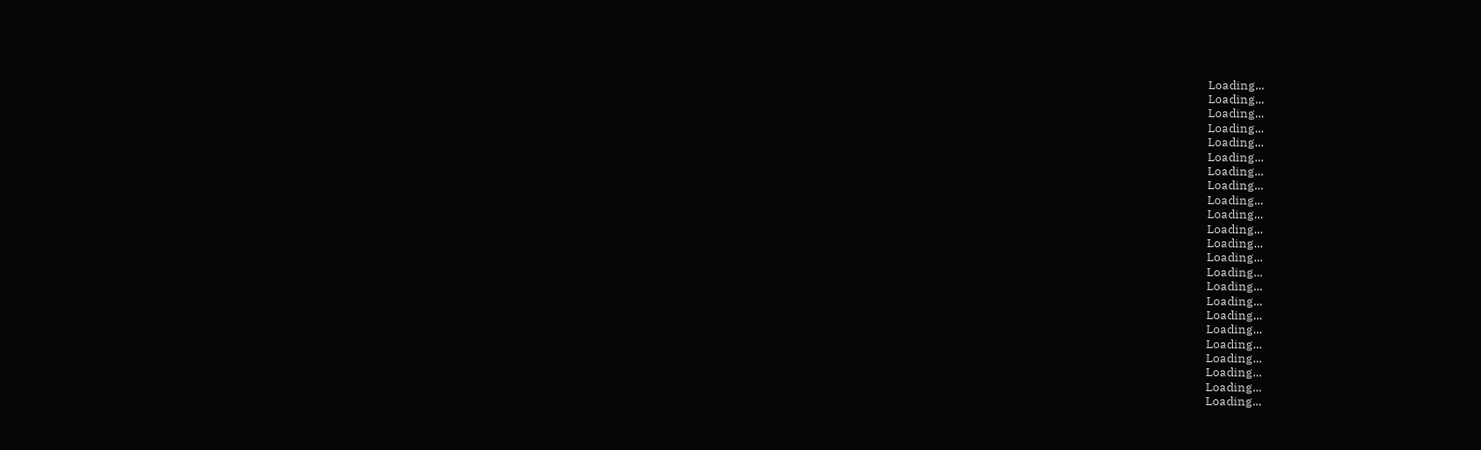Loading...
Loading...
Loading...
Loading...
Loading...
Loading...
Loading...
Loading...
Loading...
Loading...
Loading...
Loading...
Loading...
Loading...
Loading...
Loading...
Loading...
Loading...
Loading...
Loading...
Loading...
Loading...
Loading...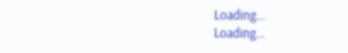Loading...
Loading...